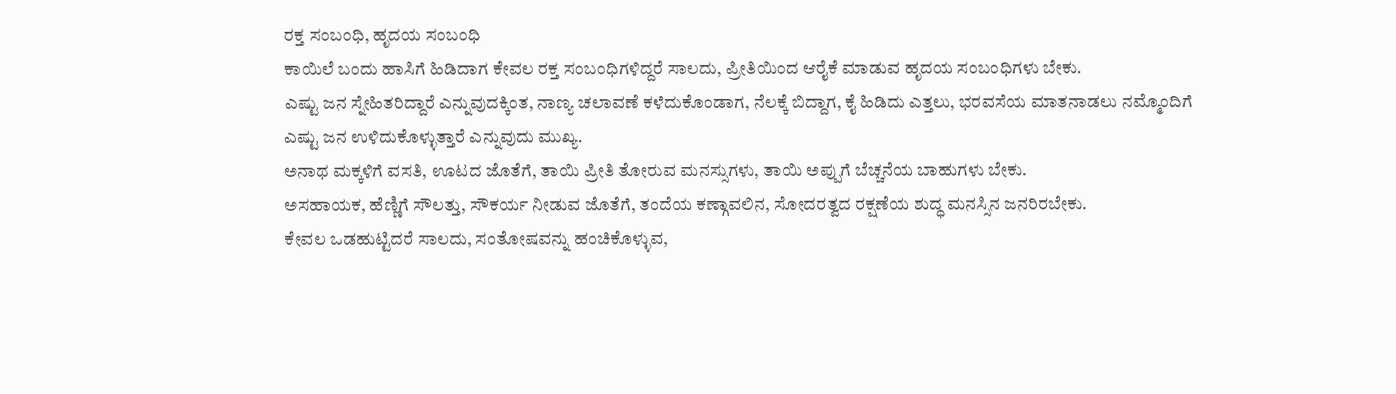ರಕ್ತ ಸಂಬಂಧಿ, ಹೃದಯ ಸಂಬಂಧಿ
ಕಾಯಿಲೆ ಬಂದು ಹಾಸಿಗೆ ಹಿಡಿದಾಗ ಕೇವಲ ರಕ್ತ ಸಂಬಂಧಿಗಳಿದ್ದರೆ ಸಾಲದು, ಪ್ರೀತಿಯಿಂದ ಆರೈಕೆ ಮಾಡುವ ಹೃದಯ ಸಂಬಂಧಿಗಳು ಬೇಕು.
ಎಷ್ಟು ಜನ ಸ್ನೇಹಿತರಿದ್ದಾರೆ ಎನ್ನುವುದಕ್ಕಿಂತ, ನಾಣ್ಯ ಚಲಾವಣೆ ಕಳೆದುಕೊಂಡಾಗ, ನೆಲಕ್ಕೆ ಬಿದ್ದಾಗ, ಕೈ ಹಿಡಿದು ಎತ್ತಲು, ಭರವಸೆಯ ಮಾತನಾಡಲು ನಮ್ಮೊಂದಿಗೆ ಎಷ್ಟು ಜನ ಉಳಿದುಕೊಳ್ಳುತ್ತಾರೆ ಎನ್ನುವುದು ಮುಖ್ಯ.
ಅನಾಥ ಮಕ್ಕಳಿಗೆ ವಸತಿ, ಊಟದ ಜೊತೆಗೆ, ತಾಯಿ ಪ್ರೀತಿ ತೋರುವ ಮನಸ್ಸುಗಳು, ತಾಯಿ ಅಪ್ಪುಗೆ ಬೆಚ್ಚನೆಯ ಬಾಹುಗಳು ಬೇಕು.
ಅಸಹಾಯಕ, ಹೆಣ್ಣಿಗೆ ಸೌಲತ್ತು, ಸೌಕರ್ಯ ನೀಡುವ ಜೊತೆಗೆ, ತಂದೆಯ ಕಣ್ಗಾವಲಿನ, ಸೋದರತ್ವದ ರಕ್ಷಣೆಯ ಶುದ್ಧ ಮನಸ್ಸಿನ ಜನರಿರಬೇಕು.
ಕೇವಲ ಒಡಹುಟ್ಟಿದರೆ ಸಾಲದು, ಸಂತೋಷವನ್ನು ಹಂಚಿಕೊಳ್ಳುವ,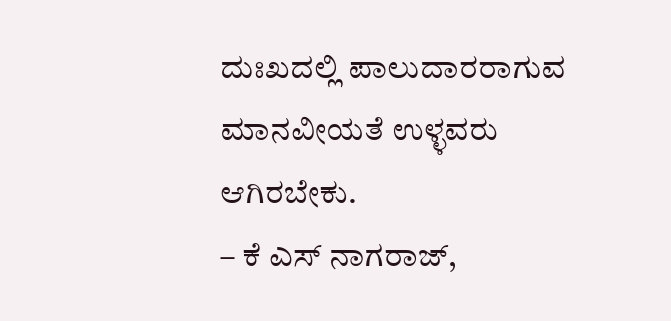ದುಃಖದಲ್ಲಿ ಪಾಲುದಾರರಾಗುವ ಮಾನವೀಯತೆ ಉಳ್ಳವರು ಆಗಿರಬೇಕು.
– ಕೆ ಎಸ್ ನಾಗರಾಜ್,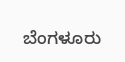ಬೆಂಗಳೂರು